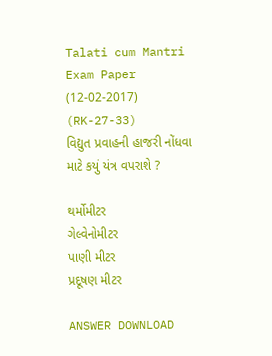Talati cum Mantri Exam Paper (12-02-2017) (RK-27-33)
વિદ્યુત પ્રવાહની હાજરી નોંધવા માટે કયું યંત્ર વપરાશે ?

થર્મોમીટર
ગેલ્વેનોમીટર
પાણી મીટર
પ્રદૂષણ મીટર

ANSWER DOWNLOAD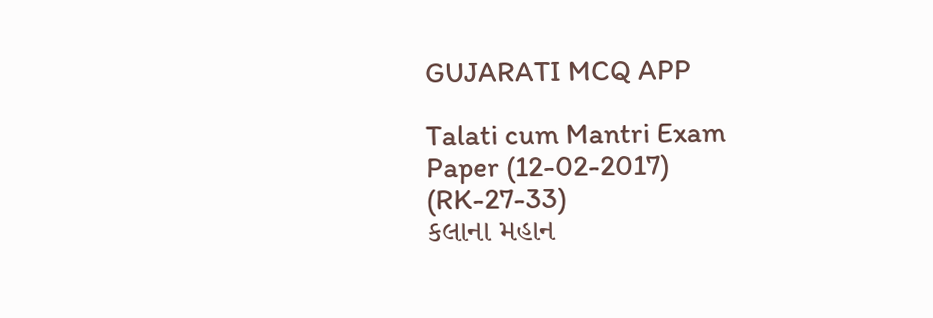GUJARATI MCQ APP

Talati cum Mantri Exam Paper (12-02-2017) (RK-27-33)
કલાના મહાન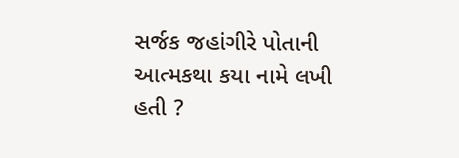સર્જક જહાંગીરે પોતાની આત્મકથા કયા નામે લખી હતી ?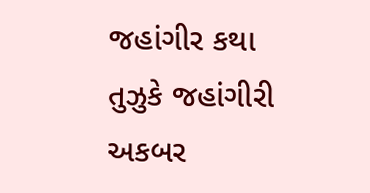જહાંગીર કથા
તુઝુકે જહાંગીરી
અકબર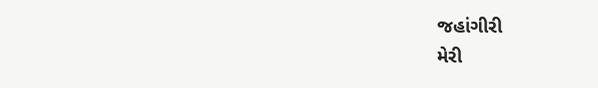જહાંગીરી
મેરી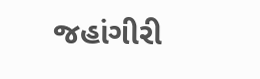જહાંગીરી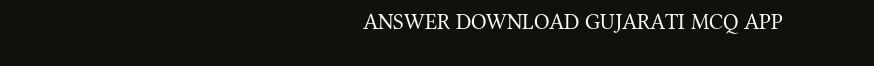ANSWER DOWNLOAD GUJARATI MCQ APP